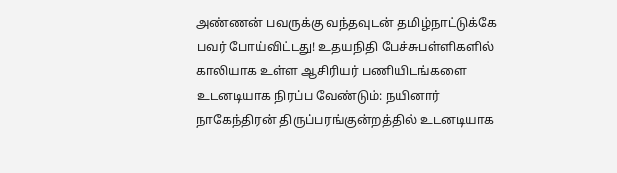அண்ணன் பவருக்கு வந்தவுடன் தமிழ்நாட்டுக்கே பவர் போய்விட்டது! உதயநிதி பேச்சுபள்ளிகளில் காலியாக உள்ள ஆசிரியர் பணியிடங்களை உடனடியாக நிரப்ப வேண்டும்: நயினார் நாகேந்திரன் திருப்பரங்குன்றத்தில் உடனடியாக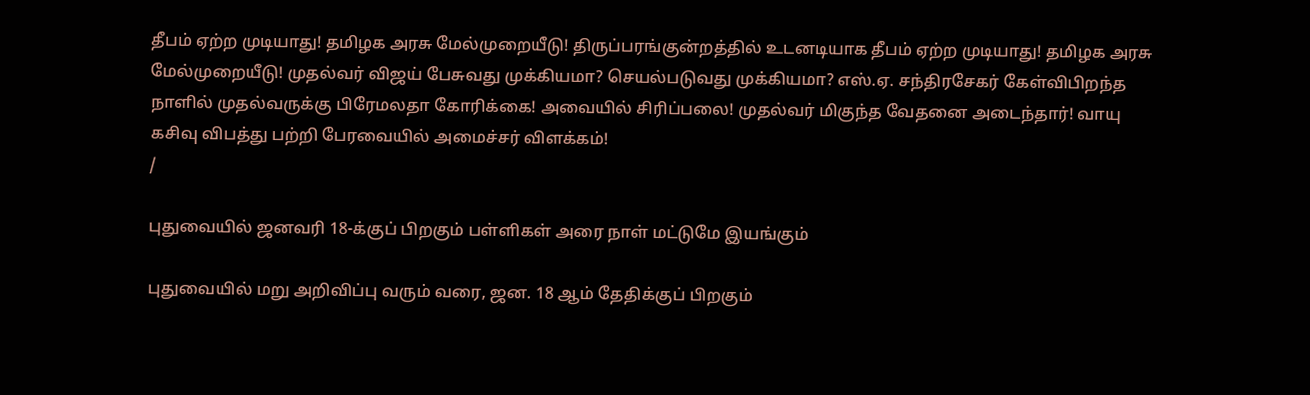தீபம் ஏற்ற முடியாது! தமிழக அரசு மேல்முறையீடு! திருப்பரங்குன்றத்தில் உடனடியாக தீபம் ஏற்ற முடியாது! தமிழக அரசு மேல்முறையீடு! முதல்வர் விஜய் பேசுவது முக்கியமா? செயல்படுவது முக்கியமா? எஸ்.ஏ. சந்திரசேகர் கேள்விபிறந்த நாளில் முதல்வருக்கு பிரேமலதா கோரிக்கை! அவையில் சிரிப்பலை! முதல்வர் மிகுந்த வேதனை அடைந்தார்! வாயு கசிவு விபத்து பற்றி பேரவையில் அமைச்சர் விளக்கம்!
/

புதுவையில் ஜனவரி 18-க்குப் பிறகும் பள்ளிகள் அரை நாள் மட்டுமே இயங்கும்

புதுவையில் மறு அறிவிப்பு வரும் வரை, ஜன. 18 ஆம் தேதிக்குப் பிறகும்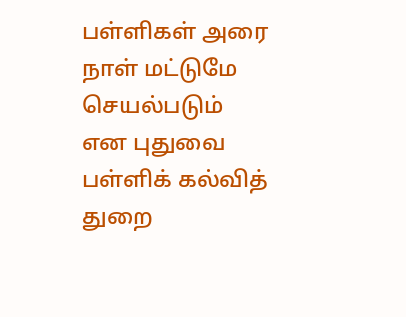பள்ளிகள் அரை நாள் மட்டுமே செயல்படும் என புதுவை பள்ளிக் கல்வித் துறை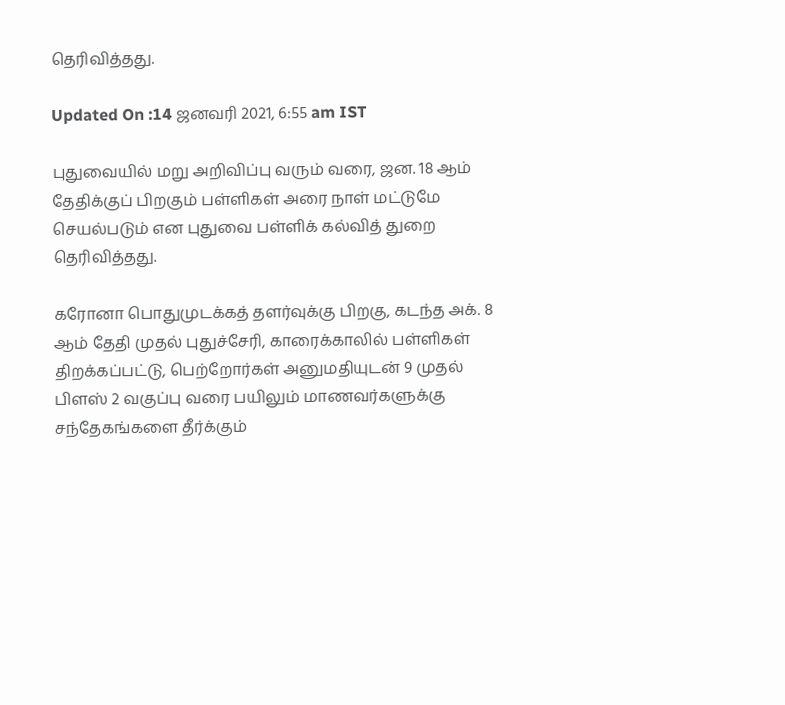தெரிவித்தது.

Updated On :14 ஜனவரி 2021, 6:55 am IST

புதுவையில் மறு அறிவிப்பு வரும் வரை, ஜன. 18 ஆம் தேதிக்குப் பிறகும் பள்ளிகள் அரை நாள் மட்டுமே செயல்படும் என புதுவை பள்ளிக் கல்வித் துறை தெரிவித்தது.

கரோனா பொதுமுடக்கத் தளர்வுக்கு பிறகு, கடந்த அக். 8 ஆம் தேதி முதல் புதுச்சேரி, காரைக்காலில் பள்ளிகள் திறக்கப்பட்டு, பெற்றோர்கள் அனுமதியுடன் 9 முதல் பிளஸ் 2 வகுப்பு வரை பயிலும் மாணவர்களுக்கு சந்தேகங்களை தீர்க்கும்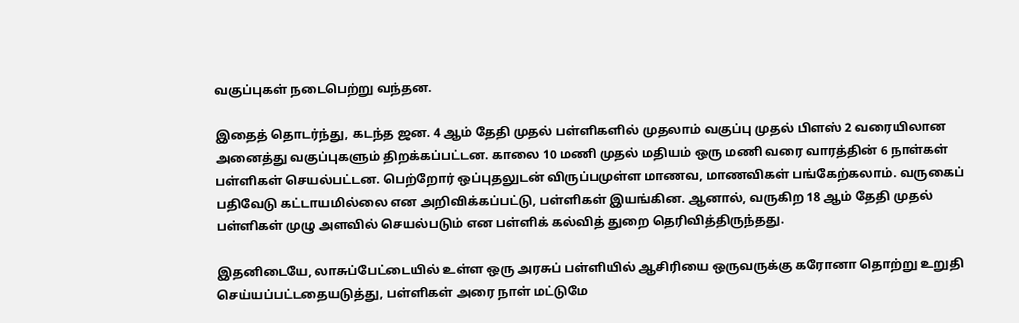வகுப்புகள் நடைபெற்று வந்தன.

இதைத் தொடர்ந்து, கடந்த ஜன. 4 ஆம் தேதி முதல் பள்ளிகளில் முதலாம் வகுப்பு முதல் பிளஸ் 2 வரையிலான அனைத்து வகுப்புகளும் திறக்கப்பட்டன. காலை 10 மணி முதல் மதியம் ஒரு மணி வரை வாரத்தின் 6 நாள்கள் பள்ளிகள் செயல்பட்டன. பெற்றோர் ஒப்புதலுடன் விருப்பமுள்ள மாணவ, மாணவிகள் பங்கேற்கலாம். வருகைப் பதிவேடு கட்டாயமில்லை என அறிவிக்கப்பட்டு, பள்ளிகள் இயங்கின. ஆனால், வருகிற 18 ஆம் தேதி முதல் பள்ளிகள் முழு அளவில் செயல்படும் என பள்ளிக் கல்வித் துறை தெரிவித்திருந்தது.

இதனிடையே, லாசுப்பேட்டையில் உள்ள ஒரு அரசுப் பள்ளியில் ஆசிரியை ஒருவருக்கு கரோனா தொற்று உறுதி செய்யப்பட்டதையடுத்து, பள்ளிகள் அரை நாள் மட்டுமே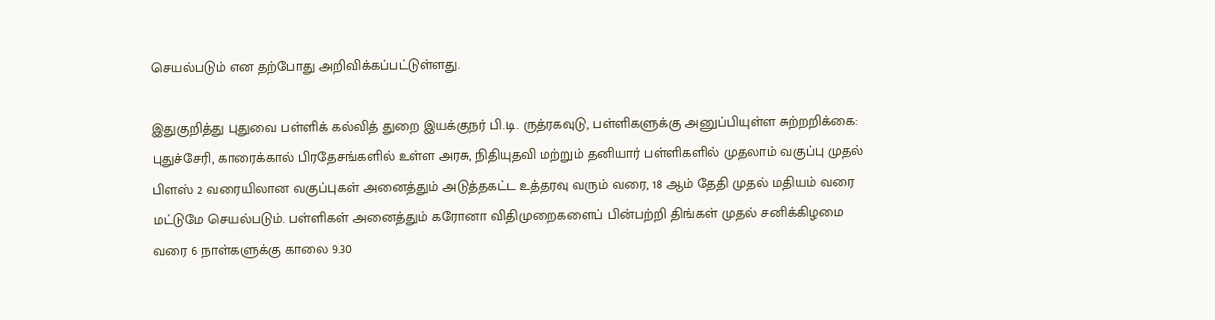செயல்படும் என தற்போது அறிவிக்கப்பட்டுள்ளது.

இதுகுறித்து புதுவை பள்ளிக் கல்வித் துறை இயக்குநர் பி.டி. ருத்ரகவுடு, பள்ளிகளுக்கு அனுப்பியுள்ள சுற்றறிக்கை: புதுச்சேரி, காரைக்கால் பிரதேசங்களில் உள்ள அரசு, நிதியுதவி மற்றும் தனியார் பள்ளிகளில் முதலாம் வகுப்பு முதல் பிளஸ் 2 வரையிலான வகுப்புகள் அனைத்தும் அடுத்தகட்ட உத்தரவு வரும் வரை, 18 ஆம் தேதி முதல் மதியம் வரை மட்டுமே செயல்படும். பள்ளிகள் அனைத்தும் கரோனா விதிமுறைகளைப் பின்பற்றி திங்கள் முதல் சனிக்கிழமை வரை 6 நாள்களுக்கு காலை 9.30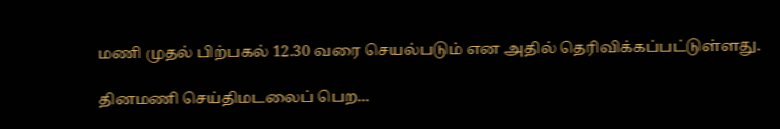மணி முதல் பிற்பகல் 12.30 வரை செயல்படும் என அதில் தெரிவிக்கப்பட்டுள்ளது.

தினமணி செய்திமடலைப் பெற...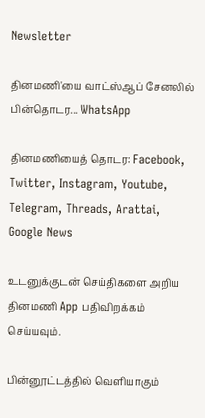Newsletter

தினமணி'யை வாட்ஸ்ஆப் சேனலில் பின்தொடர... WhatsApp

தினமணியைத் தொடர: Facebook, Twitter, Instagram, Youtube, Telegram, Threads, Arattai, Google News

உடனுக்குடன் செய்திகளை அறிய தினமணி App பதிவிறக்கம் செய்யவும்.

பின்னூட்டத்தில் வெளியாகும்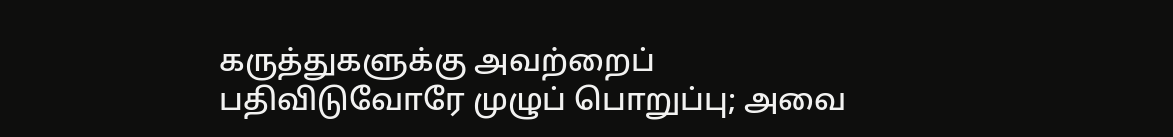கருத்துகளுக்கு அவற்றைப் பதிவிடுவோரே முழுப் பொறுப்பு; அவை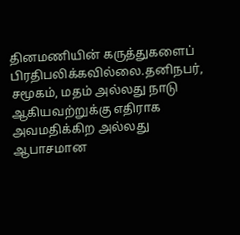தினமணியின் கருத்துகளைப் பிரதிபலிக்கவில்லை.தனிநபர், சமூகம், மதம் அல்லது நாடு ஆகியவற்றுக்கு எதிராக அவமதிக்கிற அல்லது ஆபாசமான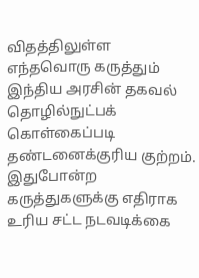விதத்திலுள்ள எந்தவொரு கருத்தும் இந்திய அரசின் தகவல் தொழில்நுட்பக் கொள்கைப்படி தண்டனைக்குரிய குற்றம். இதுபோன்ற கருத்துகளுக்கு எதிராக உரிய சட்ட நடவடிக்கை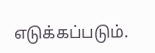எடுக்கப்படும்.